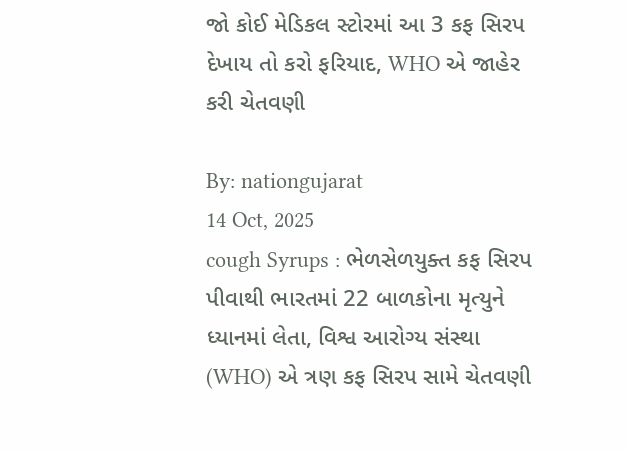જો કોઈ મેડિકલ સ્ટોરમાં આ 3 કફ સિરપ દેખાય તો કરો ફરિયાદ, WHO એ જાહેર કરી ચેતવણી

By: nationgujarat
14 Oct, 2025
cough Syrups : ભેળસેળયુક્ત કફ સિરપ પીવાથી ભારતમાં 22 બાળકોના મૃત્યુને ધ્યાનમાં લેતા, વિશ્વ આરોગ્ય સંસ્થા (WHO) એ ત્રણ કફ સિરપ સામે ચેતવણી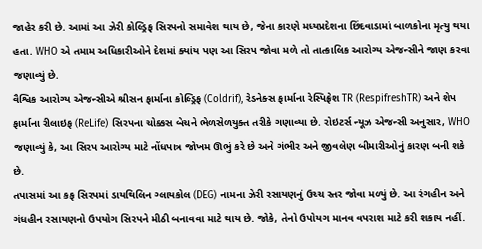જાહેર કરી છે. આમાં આ ઝેરી કોલ્ડ્રિફ સિરપનો સમાવેશ થાય છે, જેના કારણે મધ્યપ્રદેશના છિંદવાડામાં બાળકોના મૃત્યુ થયા હતા. WHO એ તમામ અધિકારીઓને દેશમાં ક્યાંય પણ આ સિરપ જોવા મળે તો તાત્કાલિક આરોગ્ય એજન્સીને જાણ કરવા જણાવ્યું છે.
વૈશ્વિક આરોગ્ય એજન્સીએ શ્રીસન ફાર્માના કોલ્ડ્રિફ (Coldrif), રેડનેક્સ ફાર્માના રેસ્પિફ્રેશ TR (RespifreshTR) અને શેપ ફાર્માના રીલાઇફ (ReLife) સિરપના ચોક્કસ બેચને ભેળસેળયુક્ત તરીકે ગણાવ્યા છે. રોઇટર્સ ન્યૂઝ એજન્સી અનુસાર, WHO જણાવ્યું કે, આ સિરપ આરોગ્ય માટે નોંધપાત્ર જોખમ ઊભું કરે છે અને ગંભીર અને જીવલેણ બીમારીઓનું કારણ બની શકે છે.
તપાસમાં આ કફ સિરપમાં ડાયથિલિન ગ્લાયકોલ (DEG) નામના ઝેરી રસાયણનું ઉચ્ચ સ્તર જોવા મળ્યું છે. આ રંગહીન અને ગંધહીન રસાયણનો ઉપયોગ સિરપને મીઠી બનાવવા માટે થાય છે. જોકે, તેનો ઉપોયગ માનવ વપરાશ માટે કરી શકાય નહીં.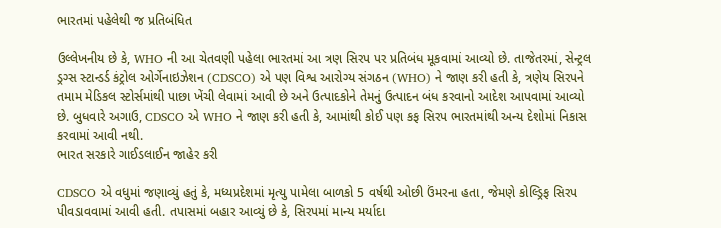ભારતમાં પહેલેથી જ પ્રતિબંધિત

ઉલ્લેખનીય છે કે, WHO ની આ ચેતવણી પહેલા ભારતમાં આ ત્રણ સિરપ પર પ્રતિબંધ મૂકવામાં આવ્યો છે. તાજેતરમાં, સેન્ટ્રલ ડ્રગ્સ સ્ટાન્ડર્ડ કંટ્રોલ ઓર્ગેનાઇઝેશન (CDSCO) એ પણ વિશ્વ આરોગ્ય સંગઠન (WHO) ને જાણ કરી હતી કે, ત્રણેય સિરપને તમામ મેડિકલ સ્ટોર્સમાંથી પાછા ખેંચી લેવામાં આવી છે અને ઉત્પાદકોને તેમનું ઉત્પાદન બંધ કરવાનો આદેશ આપવામાં આવ્યો છે. બુધવારે અગાઉ, CDSCO એ WHO ને જાણ કરી હતી કે, આમાંથી કોઈ પણ કફ સિરપ ભારતમાંથી અન્ય દેશોમાં નિકાસ કરવામાં આવી નથી.
ભારત સરકારે ગાઈડલાઈન જાહેર કરી

CDSCO એ વધુમાં જણાવ્યું હતું કે, મધ્યપ્રદેશમાં મૃત્યુ પામેલા બાળકો 5 વર્ષથી ઓછી ઉંમરના હતા, જેમણે કોલ્ડ્રિફ સિરપ પીવડાવવામાં આવી હતી. તપાસમાં બહાર આવ્યું છે કે, સિરપમાં માન્ય મર્યાદા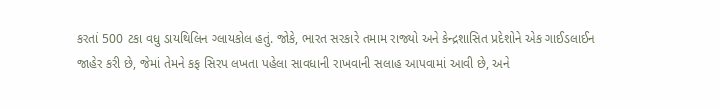કરતાં 500 ટકા વધુ ડાયથિલિન ગ્લાયકોલ હતું. જોકે, ભારત સરકારે તમામ રાજ્યો અને કેન્દ્રશાસિત પ્રદેશોને એક ગાઈડલાઈન જાહેર કરી છે, જેમાં તેમને કફ સિરપ લખતા પહેલા સાવધાની રાખવાની સલાહ આપવામાં આવી છે, અને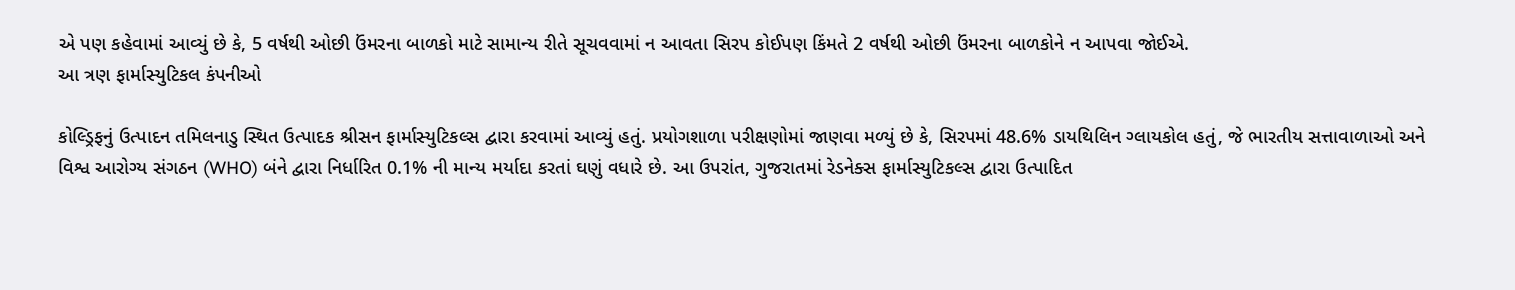એ પણ કહેવામાં આવ્યું છે કે, 5 વર્ષથી ઓછી ઉંમરના બાળકો માટે સામાન્ય રીતે સૂચવવામાં ન આવતા સિરપ કોઈપણ કિંમતે 2 વર્ષથી ઓછી ઉંમરના બાળકોને ન આપવા જોઈએ.
આ ત્રણ ફાર્માસ્યુટિકલ કંપનીઓ

કોલ્ડ્રિફનું ઉત્પાદન તમિલનાડુ સ્થિત ઉત્પાદક શ્રીસન ફાર્માસ્યુટિકલ્સ દ્વારા કરવામાં આવ્યું હતું. પ્રયોગશાળા પરીક્ષણોમાં જાણવા મળ્યું છે કે, સિરપમાં 48.6% ડાયથિલિન ગ્લાયકોલ હતું, જે ભારતીય સત્તાવાળાઓ અને વિશ્વ આરોગ્ય સંગઠન (WHO) બંને દ્વારા નિર્ધારિત 0.1% ની માન્ય મર્યાદા કરતાં ઘણું વધારે છે. આ ઉપરાંત, ગુજરાતમાં રેડનેક્સ ફાર્માસ્યુટિકલ્સ દ્વારા ઉત્પાદિત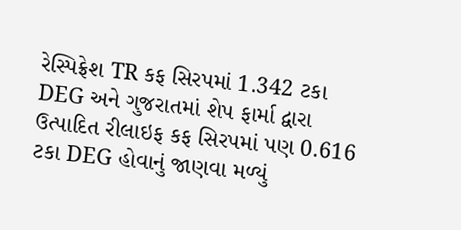રેસ્પિફ્રેશ TR કફ સિરપમાં 1.342 ટકા DEG અને ગુજરાતમાં શેપ ફાર્મા દ્વારા ઉત્પાદિત રીલાઇફ કફ સિરપમાં પણ 0.616 ટકા DEG હોવાનું જાણવા મળ્યું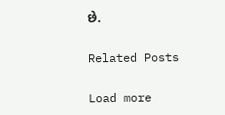છે.

Related Posts

Load more